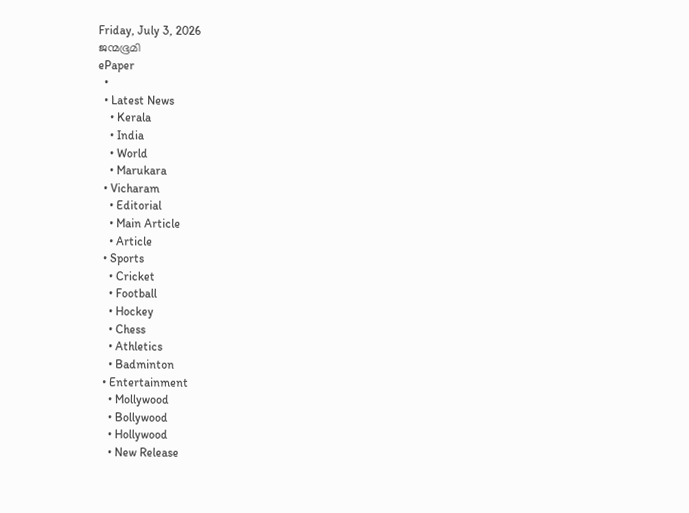Friday, July 3, 2026
ജന്മഭൂമി
ePaper
  •
  • Latest News
    • Kerala
    • India
    • World
    • Marukara
  • Vicharam
    • Editorial
    • Main Article
    • Article
  • Sports
    • Cricket
    • Football
    • Hockey
    • Chess
    • Athletics
    • Badminton
  • Entertainment
    • Mollywood
    • Bollywood
    • Hollywood
    • New Release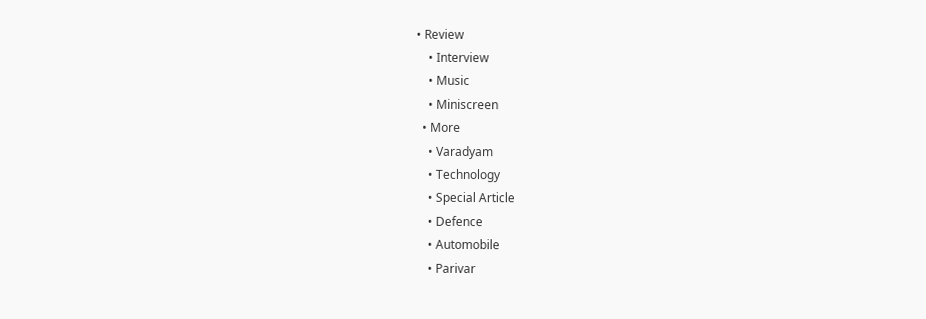• Review
    • Interview
    • Music
    • Miniscreen
  • More
    • Varadyam
    • Technology
    • Special Article
    • Defence
    • Automobile
    • Parivar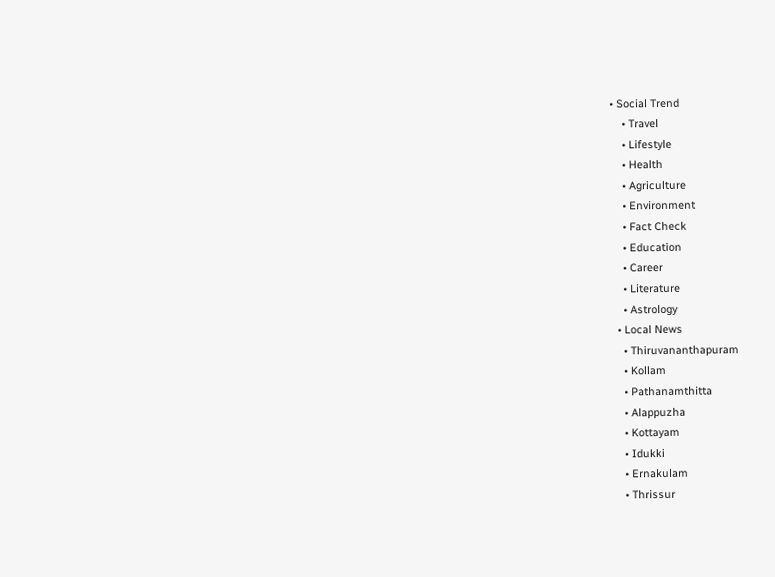• Social Trend
    • Travel
    • Lifestyle
    • Health
    • Agriculture
    • Environment
    • Fact Check
    • Education
    • Career
    • Literature
    • Astrology
  • Local News
    • Thiruvananthapuram
    • Kollam
    • Pathanamthitta
    • Alappuzha
    • Kottayam
    • Idukki
    • Ernakulam
    • Thrissur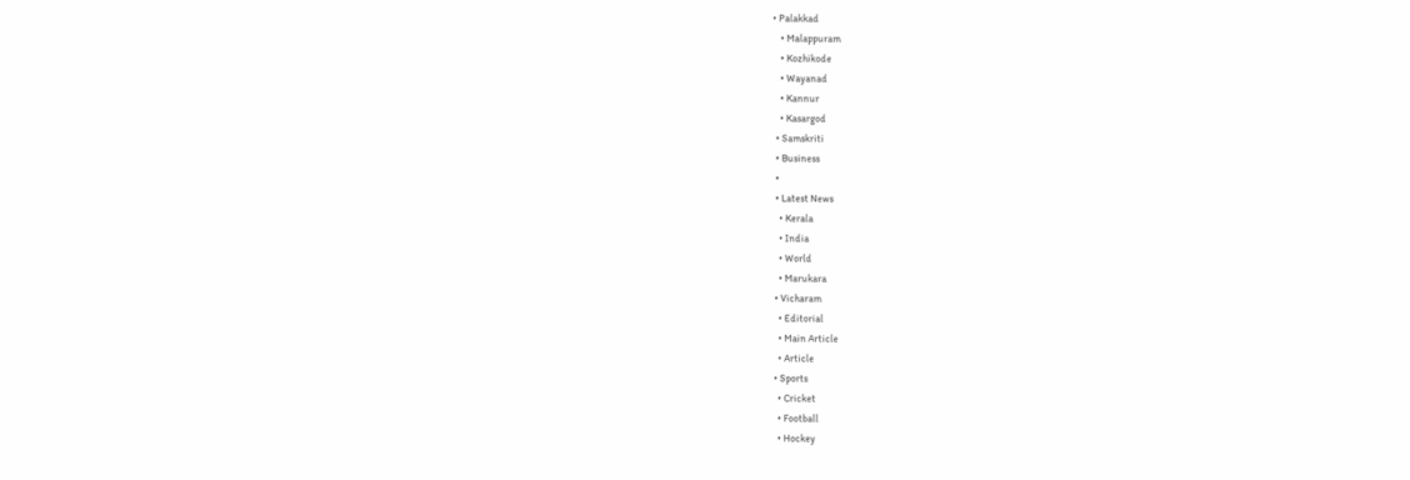• Palakkad
    • Malappuram
    • Kozhikode
    • Wayanad
    • Kannur
    • Kasargod
  • Samskriti
  • Business
  •
  • Latest News
    • Kerala
    • India
    • World
    • Marukara
  • Vicharam
    • Editorial
    • Main Article
    • Article
  • Sports
    • Cricket
    • Football
    • Hockey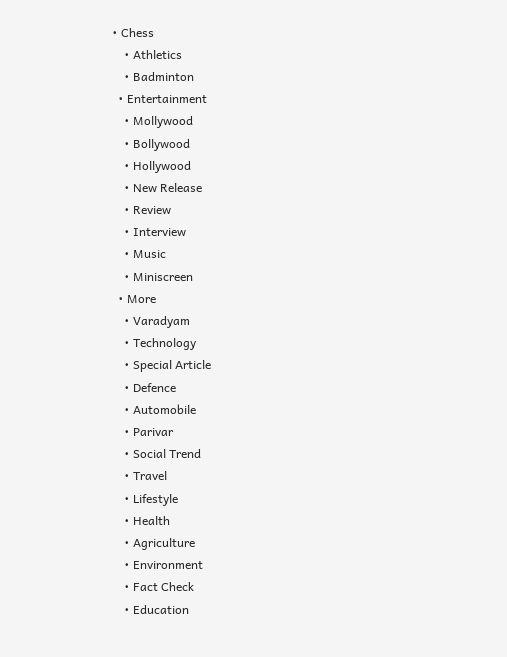• Chess
    • Athletics
    • Badminton
  • Entertainment
    • Mollywood
    • Bollywood
    • Hollywood
    • New Release
    • Review
    • Interview
    • Music
    • Miniscreen
  • More
    • Varadyam
    • Technology
    • Special Article
    • Defence
    • Automobile
    • Parivar
    • Social Trend
    • Travel
    • Lifestyle
    • Health
    • Agriculture
    • Environment
    • Fact Check
    • Education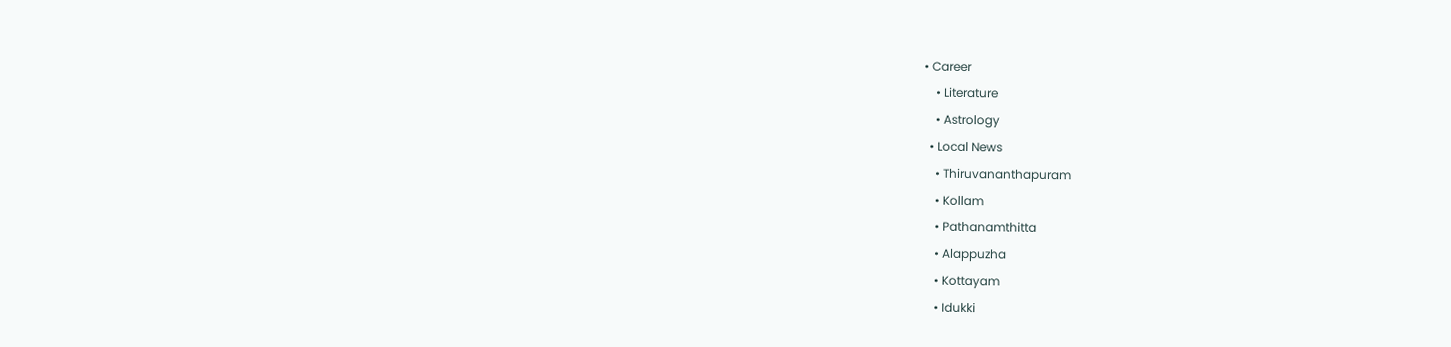• Career
    • Literature
    • Astrology
  • Local News
    • Thiruvananthapuram
    • Kollam
    • Pathanamthitta
    • Alappuzha
    • Kottayam
    • Idukki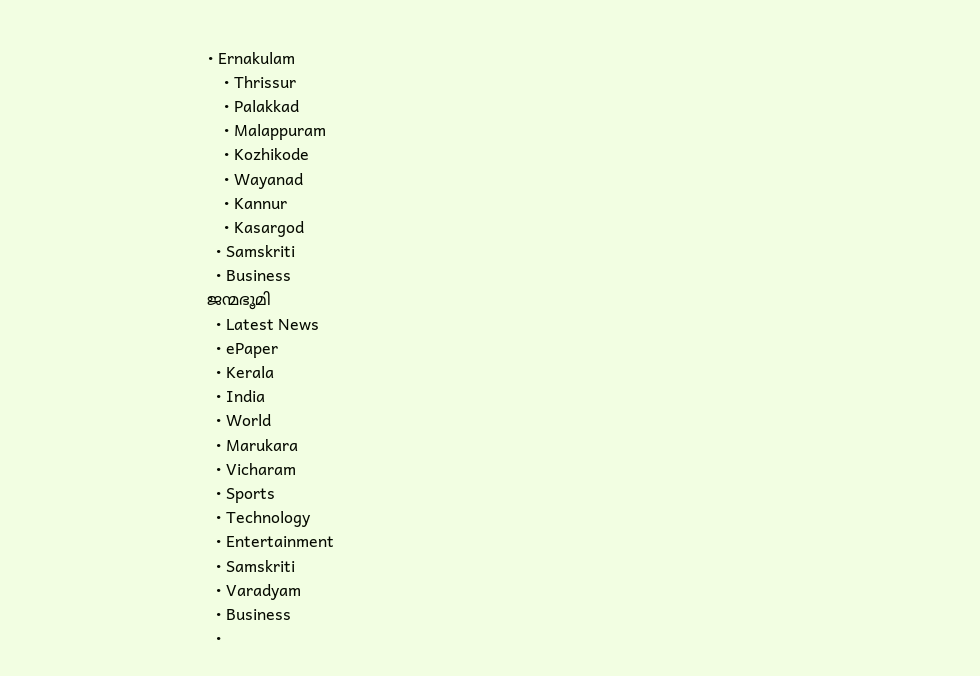• Ernakulam
    • Thrissur
    • Palakkad
    • Malappuram
    • Kozhikode
    • Wayanad
    • Kannur
    • Kasargod
  • Samskriti
  • Business
ജന്മഭൂമി
  • Latest News
  • ePaper
  • Kerala
  • India
  • World
  • Marukara
  • Vicharam
  • Sports
  • Technology
  • Entertainment
  • Samskriti
  • Varadyam
  • Business
  •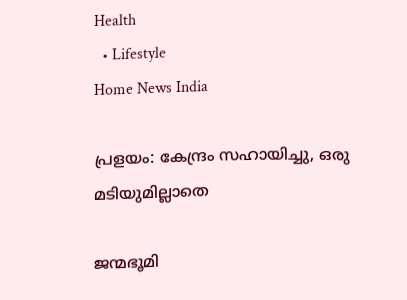Health
  • Lifestyle
Home News India

പ്രളയം: കേന്ദ്രം സഹായിച്ചു, ഒരു മടിയുമില്ലാതെ

ജന്മഭൂമി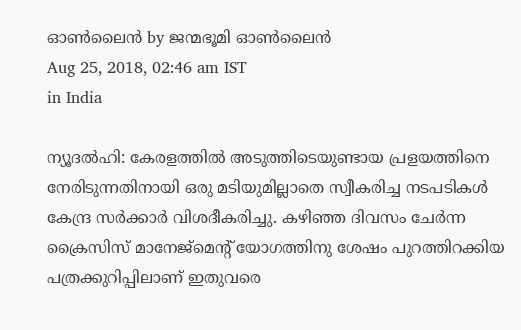ഓണ്‍ലൈന്‍ by ജന്മഭൂമി ഓണ്‍ലൈന്‍
Aug 25, 2018, 02:46 am IST
in India

ന്യൂദല്‍ഹി: കേരളത്തില്‍ അടുത്തിടെയുണ്ടായ പ്രളയത്തിനെ നേരിടുന്നതിനായി ഒരു മടിയുമില്ലാതെ സ്വീകരിച്ച നടപടികള്‍ കേന്ദ്ര സര്‍ക്കാര്‍ വിശദീകരിച്ചു. കഴിഞ്ഞ ദിവസം ചേര്‍ന്ന ക്രൈസിസ് മാനേജ്‌മെന്റ് യോഗത്തിനു ശേഷം പുറത്തിറക്കിയ പത്രക്കുറിപ്പിലാണ് ഇതുവരെ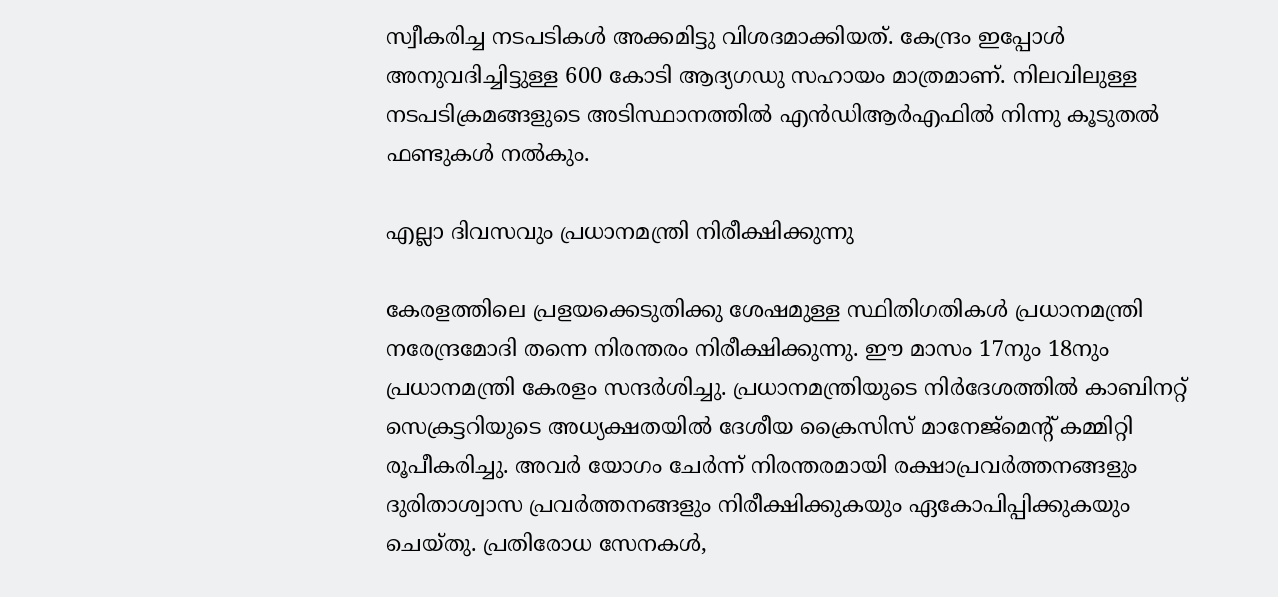സ്വീകരിച്ച നടപടികള്‍ അക്കമിട്ടു വിശദമാക്കിയത്. കേന്ദ്രം ഇപ്പോള്‍ അനുവദിച്ചിട്ടുള്ള 600 കോടി ആദ്യഗഡു സഹായം മാത്രമാണ്. നിലവിലുള്ള നടപടിക്രമങ്ങളുടെ അടിസ്ഥാനത്തില്‍ എന്‍ഡിആര്‍എഫില്‍ നിന്നു കൂടുതല്‍ ഫണ്ടുകള്‍ നല്‍കും.

എല്ലാ ദിവസവും പ്രധാനമന്ത്രി നിരീക്ഷിക്കുന്നു

കേരളത്തിലെ പ്രളയക്കെടുതിക്കു ശേഷമുള്ള സ്ഥിതിഗതികള്‍ പ്രധാനമന്ത്രി നരേന്ദ്രമോദി തന്നെ നിരന്തരം നിരീക്ഷിക്കുന്നു. ഈ മാസം 17നും 18നും പ്രധാനമന്ത്രി കേരളം സന്ദര്‍ശിച്ചു. പ്രധാനമന്ത്രിയുടെ നിര്‍ദേശത്തില്‍ കാബിനറ്റ് സെക്രട്ടറിയുടെ അധ്യക്ഷതയില്‍ ദേശീയ ക്രൈസിസ് മാനേജ്മെന്റ് കമ്മിറ്റി രൂപീകരിച്ചു. അവര്‍ യോഗം ചേര്‍ന്ന് നിരന്തരമായി രക്ഷാപ്രവര്‍ത്തനങ്ങളും ദുരിതാശ്വാസ പ്രവര്‍ത്തനങ്ങളും നിരീക്ഷിക്കുകയും ഏകോപിപ്പിക്കുകയും ചെയ്തു. പ്രതിരോധ സേനകള്‍,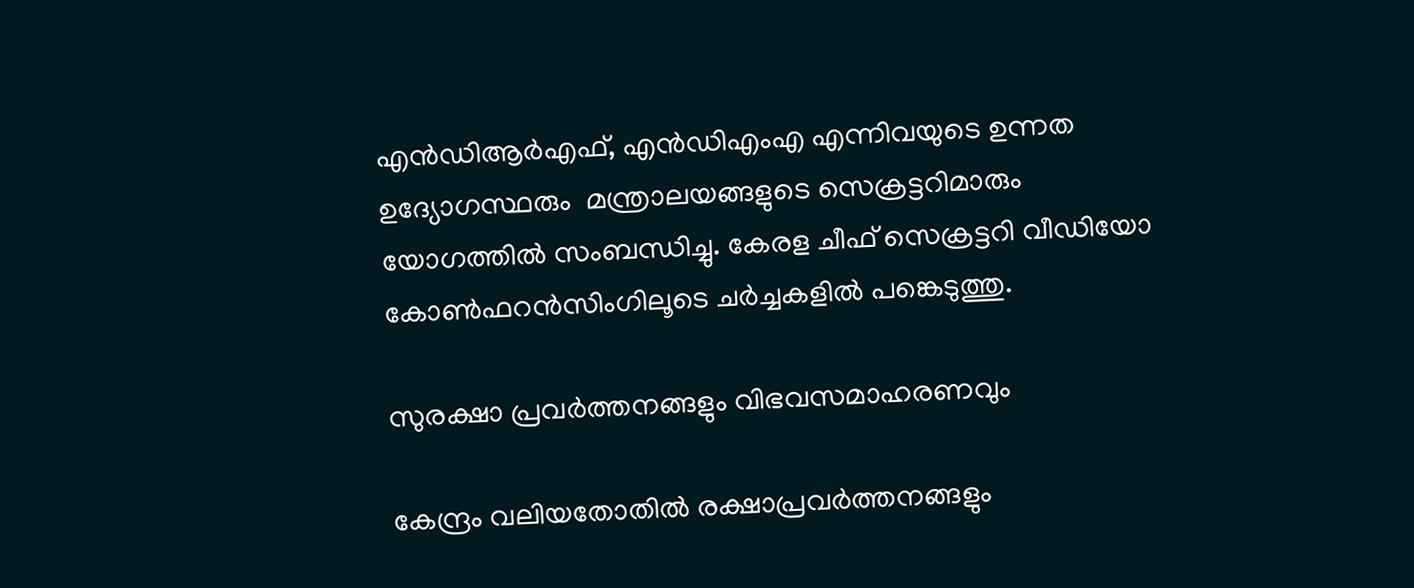എന്‍ഡിആര്‍എഫ്, എന്‍ഡിഎംഎ എന്നിവയുടെ ഉന്നത ഉദ്യോഗസ്ഥരും  മന്ത്രാലയങ്ങളുടെ സെക്രട്ടറിമാരും യോഗത്തില്‍ സംബന്ധിച്ചു. കേരള ചീഫ് സെക്രട്ടറി വീഡിയോ കോണ്‍ഫറന്‍സിംഗിലൂടെ ചര്‍ച്ചകളില്‍ പങ്കെടുത്തു.

സുരക്ഷാ പ്രവര്‍ത്തനങ്ങളും വിഭവസമാഹരണവും

കേന്ദ്രം വലിയതോതില്‍ രക്ഷാപ്രവര്‍ത്തനങ്ങളും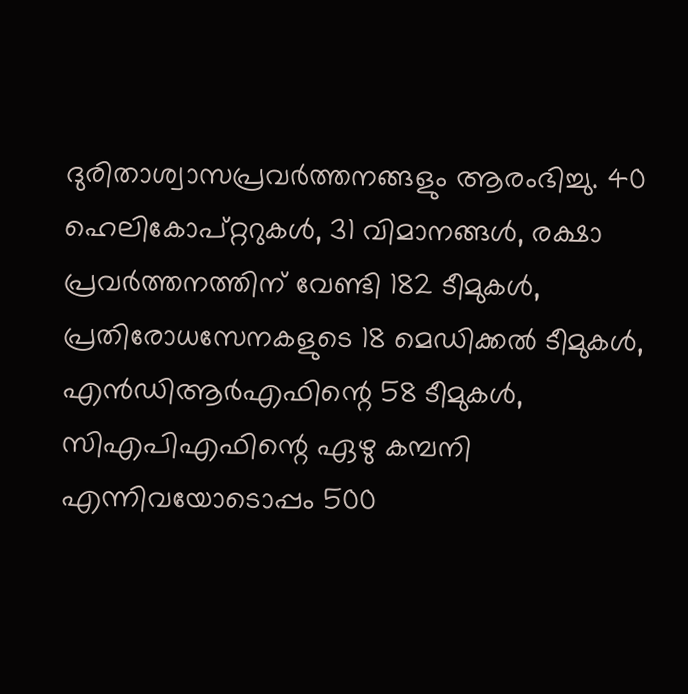ദുരിതാശ്വാസപ്രവര്‍ത്തനങ്ങളും ആരംഭിച്ചു. 40 ഹെലികോപ്റ്ററുകള്‍, 31 വിമാനങ്ങള്‍, രക്ഷാ പ്രവര്‍ത്തനത്തിന് വേണ്ടി 182 ടീമുകള്‍, പ്രതിരോധസേനകളുടെ 18 മെഡിക്കല്‍ ടീമുകള്‍, എന്‍ഡിആര്‍എഫിന്റെ 58 ടീമുകള്‍, സിഎപിഎഫിന്റെ ഏഴു കമ്പനി എന്നിവയോടൊപ്പം 500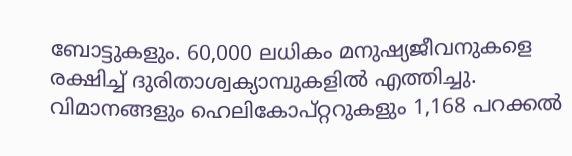ബോട്ടുകളും. 60,000 ലധികം മനുഷ്യജീവനുകളെ രക്ഷിച്ച് ദുരിതാശ്വക്യാമ്പുകളില്‍ എത്തിച്ചു. വിമാനങ്ങളും ഹെലികോപ്റ്ററുകളും 1,168 പറക്കല്‍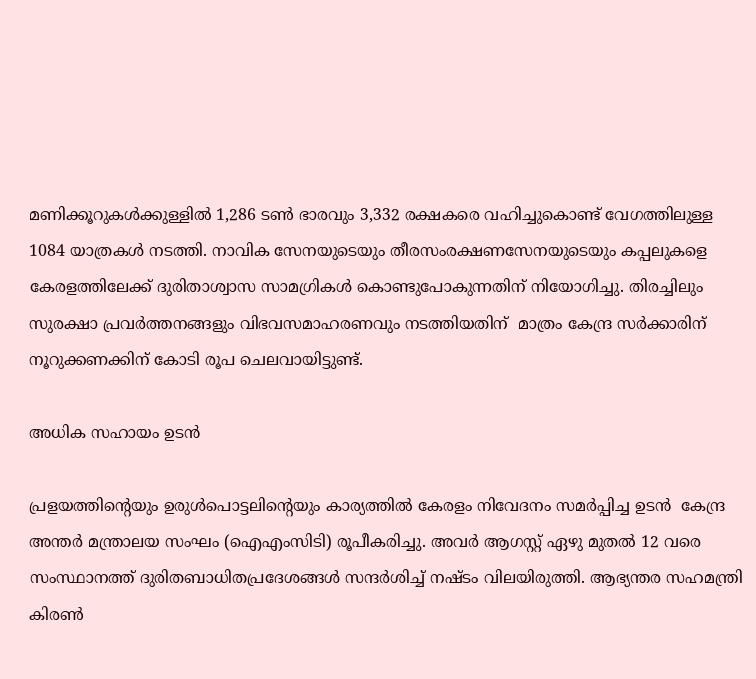മണിക്കൂറുകള്‍ക്കുള്ളില്‍ 1,286 ടണ്‍ ഭാരവും 3,332 രക്ഷകരെ വഹിച്ചുകൊണ്ട് വേഗത്തിലുള്ള 1084 യാത്രകള്‍ നടത്തി. നാവിക സേനയുടെയും തീരസംരക്ഷണസേനയുടെയും കപ്പലുകളെ കേരളത്തിലേക്ക് ദുരിതാശ്വാസ സാമഗ്രികള്‍ കൊണ്ടുപോകുന്നതിന് നിയോഗിച്ചു. തിരച്ചിലും സുരക്ഷാ പ്രവര്‍ത്തനങ്ങളും വിഭവസമാഹരണവും നടത്തിയതിന്  മാത്രം കേന്ദ്ര സര്‍ക്കാരിന് നൂറുക്കണക്കിന് കോടി രൂപ ചെലവായിട്ടുണ്ട്.

അധിക സഹായം ഉടന്‍

പ്രളയത്തിന്റെയും ഉരുള്‍പൊട്ടലിന്റെയും കാര്യത്തില്‍ കേരളം നിവേദനം സമര്‍പ്പിച്ച ഉടന്‍  കേന്ദ്ര അന്തര്‍ മന്ത്രാലയ സംഘം (ഐഎംസിടി) രൂപീകരിച്ചു. അവര്‍ ആഗസ്റ്റ് ഏഴു മുതല്‍ 12 വരെ സംസ്ഥാനത്ത് ദുരിതബാധിതപ്രദേശങ്ങള്‍ സന്ദര്‍ശിച്ച് നഷ്ടം വിലയിരുത്തി. ആഭ്യന്തര സഹമന്ത്രി കിരണ്‍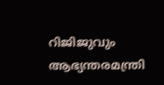റിജിജുവും  ആഭ്യന്തരമന്ത്രി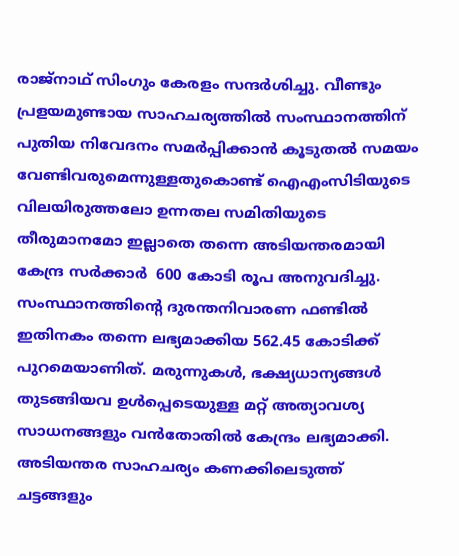രാജ്നാഥ് സിംഗും കേരളം സന്ദര്‍ശിച്ചു. വീണ്ടും പ്രളയമുണ്ടായ സാഹചര്യത്തില്‍ സംസ്ഥാനത്തിന് പുതിയ നിവേദനം സമര്‍പ്പിക്കാന്‍ കൂടുതല്‍ സമയം വേണ്ടിവരുമെന്നുള്ളതുകൊണ്ട് ഐഎംസിടിയുടെ വിലയിരുത്തലോ ഉന്നതല സമിതിയുടെ തീരുമാനമോ ഇല്ലാതെ തന്നെ അടിയന്തരമായി കേന്ദ്ര സര്‍ക്കാര്‍  600 കോടി രൂപ അനുവദിച്ചു. സംസ്ഥാനത്തിന്റെ ദുരന്തനിവാരണ ഫണ്ടില്‍ ഇതിനകം തന്നെ ലഭ്യമാക്കിയ 562.45 കോടിക്ക് പുറമെയാണിത്. മരുന്നുകള്‍, ഭക്ഷ്യധാന്യങ്ങള്‍ തുടങ്ങിയവ ഉള്‍പ്പെടെയുള്ള മറ്റ് അത്യാവശ്യ സാധനങ്ങളും വന്‍തോതില്‍ കേന്ദ്രം ലഭ്യമാക്കി. അടിയന്തര സാഹചര്യം കണക്കിലെടുത്ത് ചട്ടങ്ങളും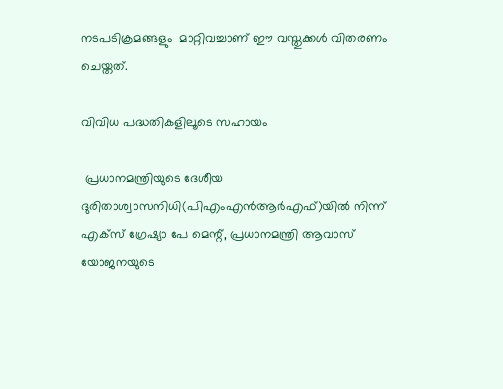നടപടിക്രമങ്ങളും  മാറ്റിവച്ചാണ് ഈ വസ്തുക്കള്‍ വിതരണം ചെയ്തത്.

വിവിധ പദ്ധതികളിലൂടെ സഹായം

 പ്രധാനമന്ത്രിയുടെ ദേശീയ ദുരിതാശ്വാസനിധി(പിഎംഎന്‍ആര്‍എഫ്)യില്‍ നിന്ന് എക്സ് ഗ്രേഷ്യാ പേ മെന്റ്, പ്രധാനമന്ത്രി ആവാസ് യോജനയുടെ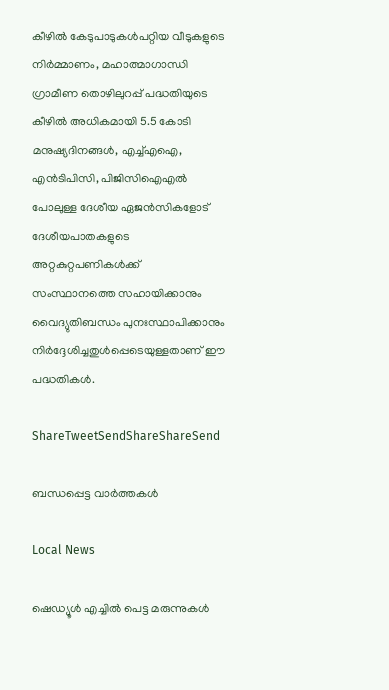കീഴില്‍ കേടുപാടുകള്‍പറ്റിയ വീടുകളുടെ നിര്‍മ്മാണം, മഹാത്മാഗാന്ധി ഗ്രാമീണ തൊഴിലുറപ്പ് പദ്ധതിയുടെ കീഴില്‍ അധികമായി 5.5 കോടി മനുഷ്യദിനങ്ങള്‍, എച്ച്എഐ, എന്‍ടിപിസി, പിജിസിഐഎല്‍ പോലുള്ള ദേശീയ ഏജന്‍സികളോട് ദേശീയപാതകളുടെ അറ്റകുറ്റപണികള്‍ക്ക് സംസ്ഥാനത്തെ സഹായിക്കാനും വൈദ്യുതിബന്ധം പുനഃസ്ഥാപിക്കാനും നിര്‍ദ്ദേശിച്ചതുള്‍പ്പെടെയുള്ളതാണ് ഈ പദ്ധതികള്‍.

ShareTweetSendShareShareSend

ബന്ധപ്പെട്ട വാര്‍ത്തകള്‍

Local News

ഷെഡ്യൂള്‍ എച്ചില്‍ പെട്ട മരുന്നുകള്‍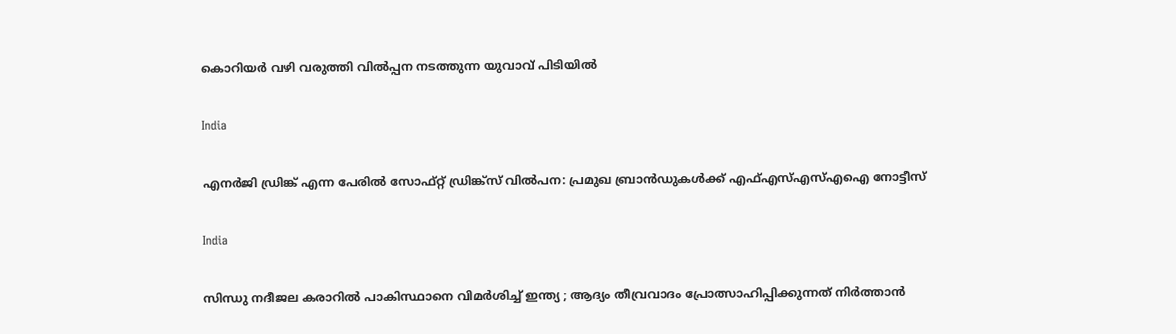കൊറിയര്‍ വഴി വരുത്തി വില്‍പ്പന നടത്തുന്ന യുവാവ് പിടിയില്‍

India

എനര്‍ജി ഡ്രിങ്ക് എന്ന പേരില്‍ സോഫ്റ്റ് ഡ്രിങ്ക്‌സ് വില്‍പന: പ്രമുഖ ബ്രാന്‍ഡുകള്‍ക്ക് എഫ്എസ്എസ്എഐ നോട്ടീസ്

India

സിന്ധു നദീജല കരാറിൽ പാകിസ്ഥാനെ വിമർശിച്ച് ഇന്ത്യ ; ആദ്യം തീവ്രവാദം പ്രോത്സാഹിപ്പിക്കുന്നത് നിർത്താൻ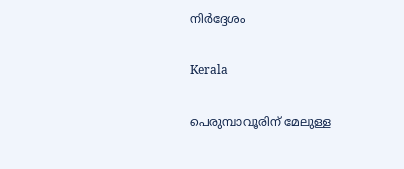നിർദ്ദേശം

Kerala

പെരുമ്പാവൂരിന് മേലുള്ള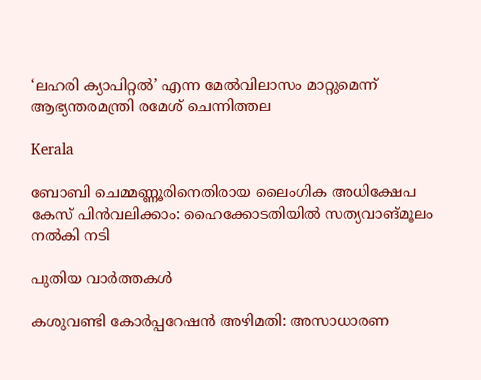‘ലഹരി ക്യാപിറ്റല്‍’ എന്ന മേല്‍വിലാസം മാറ്റുമെന്ന് ആഭ്യന്തരമന്ത്രി രമേശ് ചെന്നിത്തല

Kerala

ബോബി ചെമ്മണ്ണൂരിനെതിരായ ലൈംഗിക അധിക്ഷേപ കേസ് പിന്‍വലിക്കാം: ഹൈക്കോടതിയില്‍ സത്യവാങ്മൂലം നല്‍കി നടി

പുതിയ വാര്‍ത്തകള്‍

കശുവണ്ടി കോര്‍പ്പറേഷന്‍ അഴിമതി: അസാധാരണ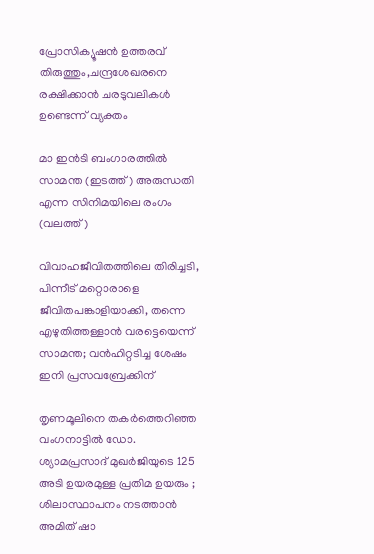പ്രോസിക്യൂഷന്‍ ഉത്തരവ് തിരുത്തും,ചന്ദ്രശേഖരനെ രക്ഷിക്കാന്‍ ചരടുവലികള്‍ ഉണ്ടെന്ന് വ്യക്തം

മാ ഇന്‍ടി ബംഗാരത്തില്‍ സാമന്ത (ഇടത്ത്) അരുന്ധതി എന്ന സിനിമയിലെ രംഗം (വലത്ത്)

വിവാഹജീവിതത്തിലെ തിരിച്ചടി, പിന്നീട് മറ്റൊരാളെ ജീവിതപങ്കാളിയാക്കി, തന്നെ എഴുതിത്തള്ളാന്‍ വരട്ടെയെന്ന് സാമന്ത; വന്‍ഹിറ്റടിച്ച ശേഷം ഇനി പ്രസവബ്രേക്കിന്

തൃണമൂലിനെ തകർത്തെറിഞ്ഞ വംഗനാട്ടിൽ ഡോ. ശ്യാമപ്രസാദ് മുഖർജിയുടെ 125 അടി ഉയരമുള്ള പ്രതിമ ഉയരും ; ശിലാസ്ഥാപനം നടത്താൻ അമിത് ഷാ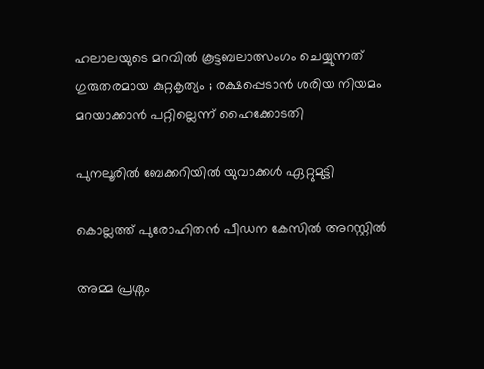ഹലാലയുടെ മറവിൽ കൂട്ടബലാത്സംഗം ചെയ്യുന്നത് ഗുരുതരമായ കുറ്റകൃത്യം ; രക്ഷപ്പെടാൻ ശരിയ നിയമം മറയാക്കാൻ പറ്റില്ലെന്ന് ഹൈക്കോടതി

പുനലൂരില്‍ ബേക്കറിയില്‍ യുവാക്കള്‍ ഏറ്റുമുട്ടി

കൊല്ലത്ത് പുരോഹിതന്‍ പീഡന കേസില്‍ അറസ്റ്റില്‍

അമ്മ പ്രശ്നം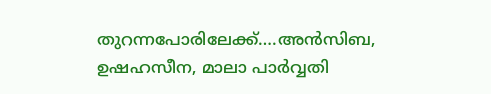തുറന്നപോരിലേക്ക്….അന്‍സിബ, ഉഷഹസീന, മാലാ പാര്‍വ്വതി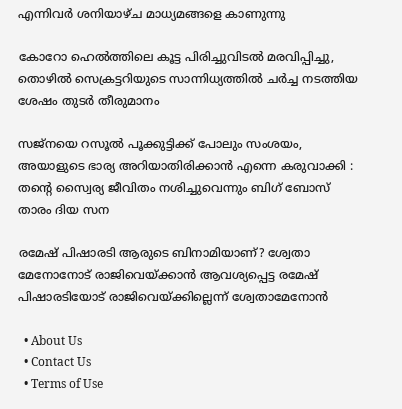എന്നിവര്‍ ശനിയാഴ്ച മാധ്യമങ്ങളെ കാണുന്നു

കോറോ ഹെല്‍ത്തിലെ കൂട്ട പിരിച്ചുവിടല്‍ മരവിപ്പിച്ചു, തൊഴില്‍ സെക്രട്ടറിയുടെ സാന്നിധ്യത്തില്‍ ചര്‍ച്ച നടത്തിയ ശേഷം തുടര്‍ തീരുമാനം

സജ്നയെ റസൂൽ പൂക്കുട്ടിക്ക് പോലും സംശയം, അയാളുടെ ഭാര്യ അറിയാതിരിക്കാൻ എന്നെ കരുവാക്കി : തന്റെ സ്വൈര്യ ജീവിതം നശിച്ചുവെന്നും ബിഗ് ബോസ് താരം ദിയ സന

രമേഷ് പിഷാരടി ആരുടെ ബിനാമിയാണ്? ശ്വേതാ മേനോനോട് രാജിവെയ്‌ക്കാന്‍ ആവശ്യപ്പെട്ട രമേഷ് പിഷാരടിയോട് രാജിവെയ്‌ക്കില്ലെന്ന് ശ്വേതാമേനോന്‍

  • About Us
  • Contact Us
  • Terms of Use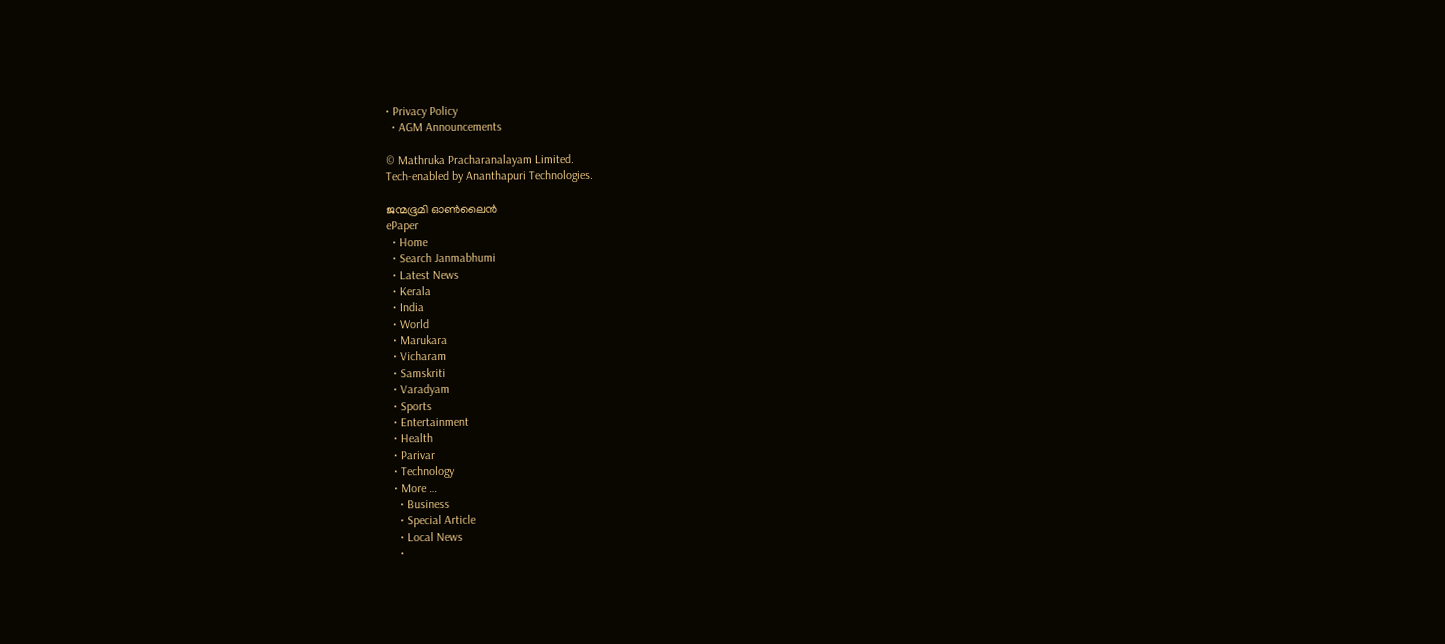• Privacy Policy
  • AGM Announcements

© Mathruka Pracharanalayam Limited.
Tech-enabled by Ananthapuri Technologies.

ജന്മഭൂമി ഓണ്‍ലൈന്‍
ePaper
  • Home
  • Search Janmabhumi
  • Latest News
  • Kerala
  • India
  • World
  • Marukara
  • Vicharam
  • Samskriti
  • Varadyam
  • Sports
  • Entertainment
  • Health
  • Parivar
  • Technology
  • More …
    • Business
    • Special Article
    • Local News
    •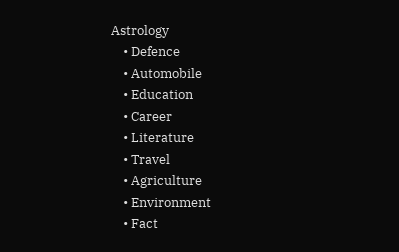Astrology
    • Defence
    • Automobile
    • Education
    • Career
    • Literature
    • Travel
    • Agriculture
    • Environment
    • Fact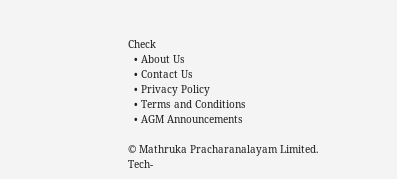Check
  • About Us
  • Contact Us
  • Privacy Policy
  • Terms and Conditions
  • AGM Announcements

© Mathruka Pracharanalayam Limited.
Tech-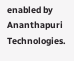enabled by Ananthapuri Technologies.